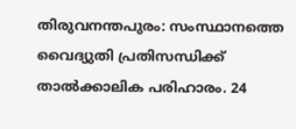തിരുവനന്തപുരം: സംസ്ഥാനത്തെ വൈദ്യുതി പ്രതിസന്ധിക്ക് താൽക്കാലിക പരിഹാരം. 24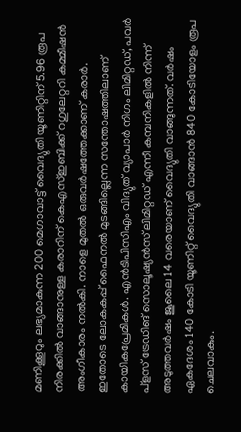മണിക്കൂറും ലഭ്യമാകുന്ന 200 മെഗാവാട്ട് വൈദ്യുതി യൂണിറ്റിന് 5.96 രൂപ നിരക്കിൽ വാങ്ങാനുള്ള കരാറിന് കെഎസ്ഇബിക്ക് റഗുലേറ്ററി കമ്മീഷൻ അംഗീകാരം നൽകി. നാളെ മുതൽ ഒരുവർഷത്തേക്കാണ് കരാർ.
ഇതോടെ ലോകകപ്പ് ഫൈനൽ മുടങ്ങില്ലെന്ന സന്തോഷത്തിലാണ് കായികപ്രേമികൾ. എൻടിപിസിഎം വിദ്യുത് വ്യാപാർ നിഗം ലിമിറ്റഡ്, പവർ പ്ളസ് ട്രേഡിങ് സൊലൂഷ്യൻസ് ലിമിറ്റഡ് എന്നീ കമ്പനികളിൽ നിന്ന് അടുത്തവർഷം ജൂലൈ 14 വരെയാണ് വൈദ്യുതി വാങ്ങുന്നത്. വർഷം ഏകദേശം 140 കോടി യൂണിറ്റ് വൈദ്യുതി വാങ്ങാൻ 840 കോടിയോളം രൂപ ചെലവാകും.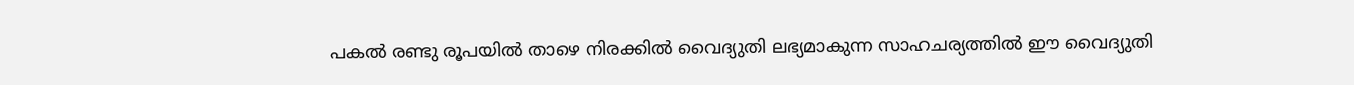പകൽ രണ്ടു രൂപയിൽ താഴെ നിരക്കിൽ വൈദ്യുതി ലഭ്യമാകുന്ന സാഹചര്യത്തിൽ ഈ വൈദ്യുതി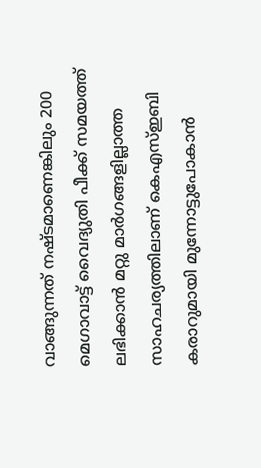വാങ്ങുന്നത് നഷ്ടമാണെങ്കിലും 200 മെഗാവാട്ട് വൈദ്യുതി പീക്ക് സമയത്ത് ലഭിക്കാൻ മറ്റു മാർഗങ്ങളില്ലാത്ത സാഹചര്യത്തിലാണ് കെഎസ്ഇബി കരാറുമായി മുന്നോട്ടുപോകാൻ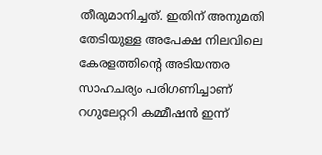തീരുമാനിച്ചത്. ഇതിന് അനുമതി തേടിയുള്ള അപേക്ഷ നിലവിലെ കേരളത്തിന്റെ അടിയന്തര സാഹചര്യം പരിഗണിച്ചാണ് റഗുലേറ്ററി കമ്മീഷൻ ഇന്ന്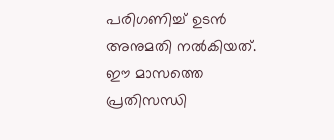പരിഗണിച്ച് ഉടൻ അനുമതി നൽകിയത്.
ഈ മാസത്തെ പ്രതിസന്ധി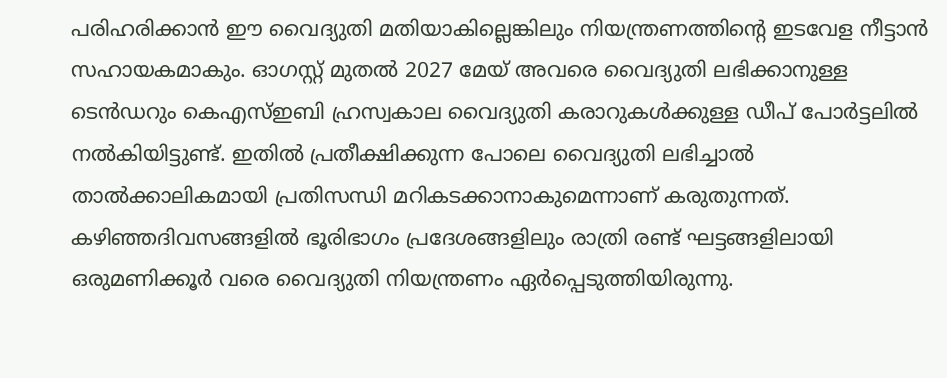പരിഹരിക്കാൻ ഈ വൈദ്യുതി മതിയാകില്ലെങ്കിലും നിയന്ത്രണത്തിന്റെ ഇടവേള നീട്ടാൻ സഹായകമാകും. ഓഗസ്റ്റ് മുതൽ 2027 മേയ് അവരെ വൈദ്യുതി ലഭിക്കാനുള്ള ടെൻഡറും കെഎസ്ഇബി ഹ്രസ്വകാല വൈദ്യുതി കരാറുകൾക്കുള്ള ഡീപ് പോർട്ടലിൽ നൽകിയിട്ടുണ്ട്. ഇതിൽ പ്രതീക്ഷിക്കുന്ന പോലെ വൈദ്യുതി ലഭിച്ചാൽ താൽക്കാലികമായി പ്രതിസന്ധി മറികടക്കാനാകുമെന്നാണ് കരുതുന്നത്.
കഴിഞ്ഞദിവസങ്ങളിൽ ഭൂരിഭാഗം പ്രദേശങ്ങളിലും രാത്രി രണ്ട് ഘട്ടങ്ങളിലായി ഒരുമണിക്കൂർ വരെ വൈദ്യുതി നിയന്ത്രണം ഏർപ്പെടുത്തിയിരുന്നു.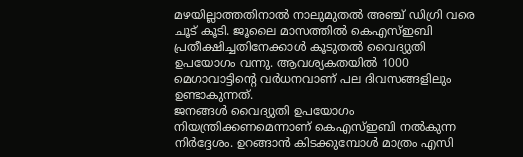മഴയില്ലാത്തതിനാൽ നാലുമുതൽ അഞ്ച് ഡിഗ്രി വരെ ചൂട് കൂടി. ജൂലൈ മാസത്തിൽ കെഎസ്ഇബി പ്രതീക്ഷിച്ചതിനേക്കാൾ കൂടുതൽ വൈദ്യുതി ഉപയോഗം വന്നു. ആവശ്യകതയിൽ 1000 മെഗാവാട്ടിന്റെ വർധനവാണ് പല ദിവസങ്ങളിലും ഉണ്ടാകുന്നത്.
ജനങ്ങൾ വൈദ്യുതി ഉപയോഗം നിയന്ത്രിക്കണമെന്നാണ് കെഎസ്ഇബി നൽകുന്ന നിർദ്ദേശം. ഉറങ്ങാൻ കിടക്കുമ്പോൾ മാത്രം എസി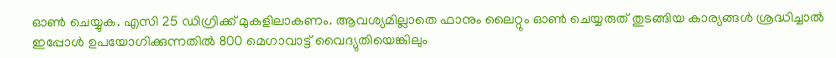ഓൺ ചെയ്യുക. എസി 25 ഡിഗ്രിക്ക് മുകളിലാകണം. ആവശ്യമില്ലാതെ ഫാനും ലൈറ്റും ഓൺ ചെയ്യരുത് തുടങ്ങിയ കാര്യങ്ങൾ ശ്രദ്ധിച്ചാൽ ഇപ്പോൾ ഉപയോഗിക്കുന്നതിൽ 800 മെഗാവാട്ട് വൈദ്യുതിയെങ്കിലും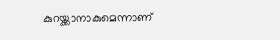കുറയ്ക്കാനാകുമെന്നാണ്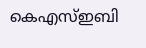കെഎസ്ഇബി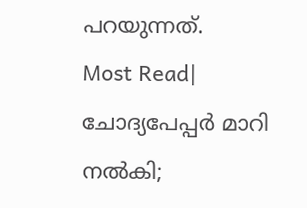പറയുന്നത്.
Most Read| ചോദ്യപേപ്പർ മാറി നൽകി;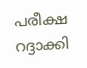പരീക്ഷ റദ്ദാക്കി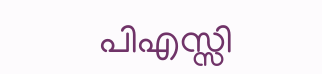പിഎസ്സി